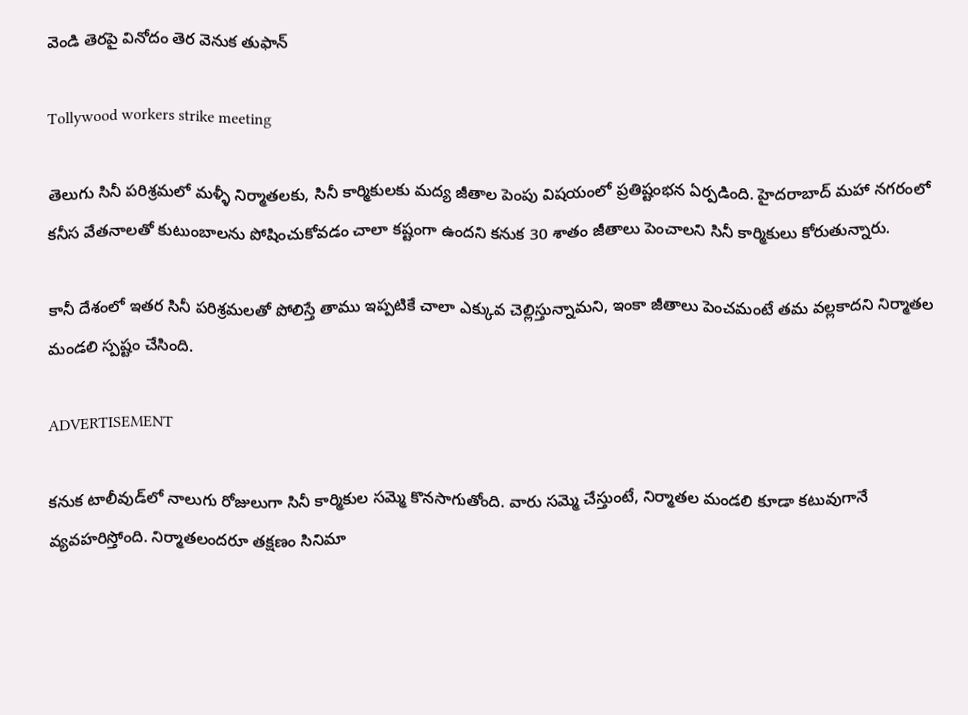వెండి తెరపై వినోదం తెర వెనుక తుఫాన్

Tollywood workers strike meeting

తెలుగు సినీ పరిశ్రమలో మళ్ళీ నిర్మాతలకు, సినీ కార్మికులకు మద్య జీతాల పెంపు విషయంలో ప్రతిష్టంభన ఏర్పడింది. హైదరాబాద్‌ మహా నగరంలో కనీస వేతనాలతో కుటుంబాలను పోషించుకోవడం చాలా కష్టంగా ఉందని కనుక 30 శాతం జీతాలు పెంచాలని సినీ కార్మికులు కోరుతున్నారు.

కానీ దేశంలో ఇతర సినీ పరిశ్రమలతో పోలిస్తే తాము ఇప్పటికే చాలా ఎక్కువ చెల్లిస్తున్నామని, ఇంకా జీతాలు పెంచమంటే తమ వల్లకాదని నిర్మాతల మండలి స్పష్టం చేసింది.

ADVERTISEMENT

కనుక టాలీవుడ్‌లో నాలుగు రోజులుగా సినీ కార్మికుల సమ్మె కొనసాగుతోంది. వారు సమ్మె చేస్తుంటే, నిర్మాతల మండలి కూడా కటువుగానే వ్యవహరిస్తోంది. నిర్మాతలందరూ తక్షణం సినిమా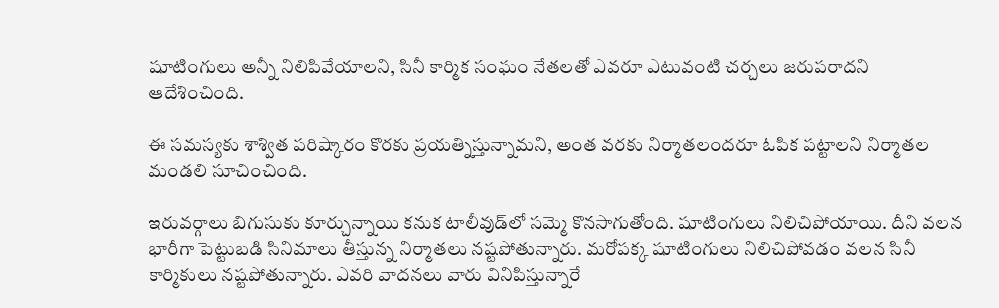షూటింగులు అన్నీ నిలిపివేయాలని, సినీ కార్మిక సంఘం నేతలతో ఎవరూ ఎటువంటి చర్చలు జరుపరాదని ఆదేశించింది.

ఈ సమస్యకు శాశ్విత పరిష్కారం కొరకు ప్రయత్నిస్తున్నామని, అంత వరకు నిర్మాతలందరూ ఓపిక పట్టాలని నిర్మాతల మండలి సూచించింది.

ఇరువర్గాలు బిగుసుకు కూర్చున్నాయి కనుక టాలీవుడ్‌లో సమ్మె కొనసాగుతోంది. షూటింగులు నిలిచిపోయాయి. దీని వలన భారీగా పెట్టుబడి సినిమాలు తీస్తున్న నిర్మాతలు నష్టపోతున్నారు. మరోపక్క షూటింగులు నిలిచిపోవడం వలన సినీ కార్మికులు నష్టపోతున్నారు. ఎవరి వాదనలు వారు వినిపిస్తున్నారే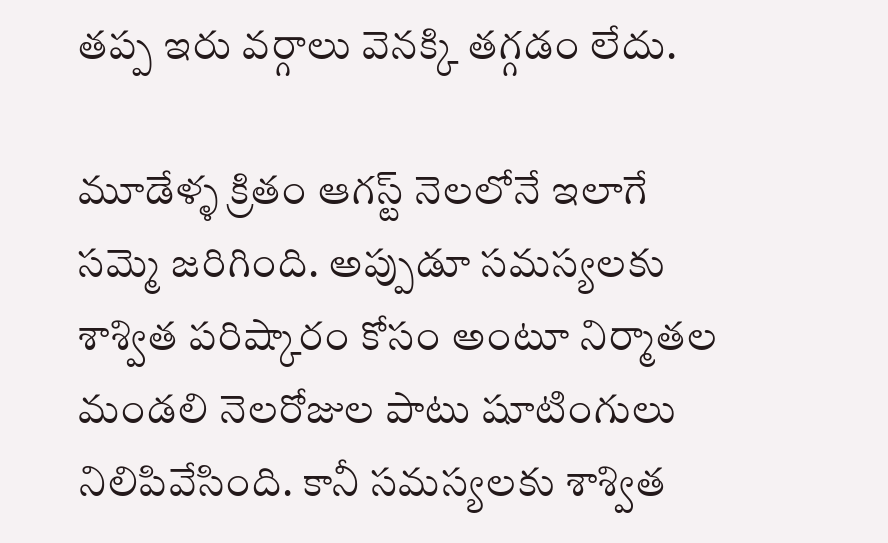తప్ప ఇరు వర్గాలు వెనక్కి తగ్గడం లేదు.

మూడేళ్ళ క్రితం ఆగస్ట్ నెలలోనే ఇలాగే సమ్మె జరిగింది. అప్పుడూ సమస్యలకు శాశ్విత పరిష్కారం కోసం అంటూ నిర్మాతల మండలి నెలరోజుల పాటు షూటింగులు నిలిపివేసింది. కానీ సమస్యలకు శాశ్విత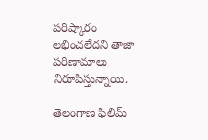పరిష్కారం లభించలేదని తాజా పరిణామాలు నిరూపిస్తున్నాయి.

తెలంగాణ ఫిలిమ్‌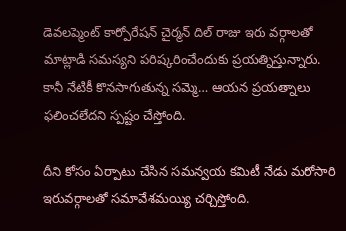డెవలప్మెంట్ కార్పోరేషన్ చైర్మన్ దిల్ రాజు ఇరు వర్గాలతో మాట్లాడి సమస్యని పరిష్కరించేందుకు ప్రయత్నిస్తున్నారు. కానీ నేటికీ కొనసాగుతున్న సమ్మె… ఆయన ప్రయత్నాలు ఫలించలేదని స్పష్టం చేస్తోంది.

దీని కోసం ఏర్పాటు చేసిన సమన్వయ కమిటీ నేడు మరోసారి ఇరువర్గాలతో సమావేశమయ్యి చర్చిస్తోంది.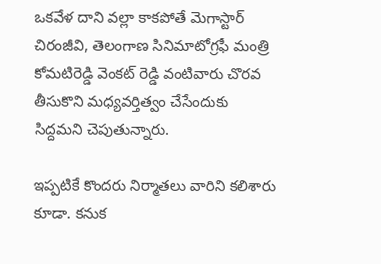ఒకవేళ దాని వల్లా కాకపోతే మెగాస్టార్ చిరంజీవి, తెలంగాణ సినిమాటోగ్రఫీ మంత్రి కోమటిరెడ్డి వెంకట్ రెడ్డి వంటివారు చొరవ తీసుకొని మధ్యవర్తిత్వం చేసేందుకు సిద్దమని చెపుతున్నారు.

ఇప్పటికే కొందరు నిర్మాతలు వారిని కలిశారు కూడా. కనుక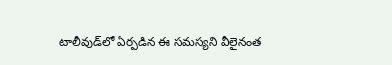టాలీవుడ్‌లో ఏర్పడిన ఈ సమస్యని వీలైనంత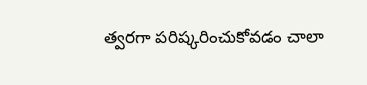త్వరగా పరిష్కరించుకోవడం చాలా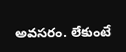అవసరం. లేకుంటే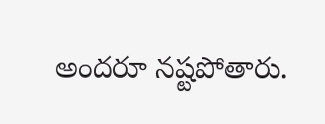అందరూ నష్టపోతారు.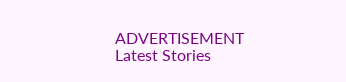ADVERTISEMENT
Latest Stories